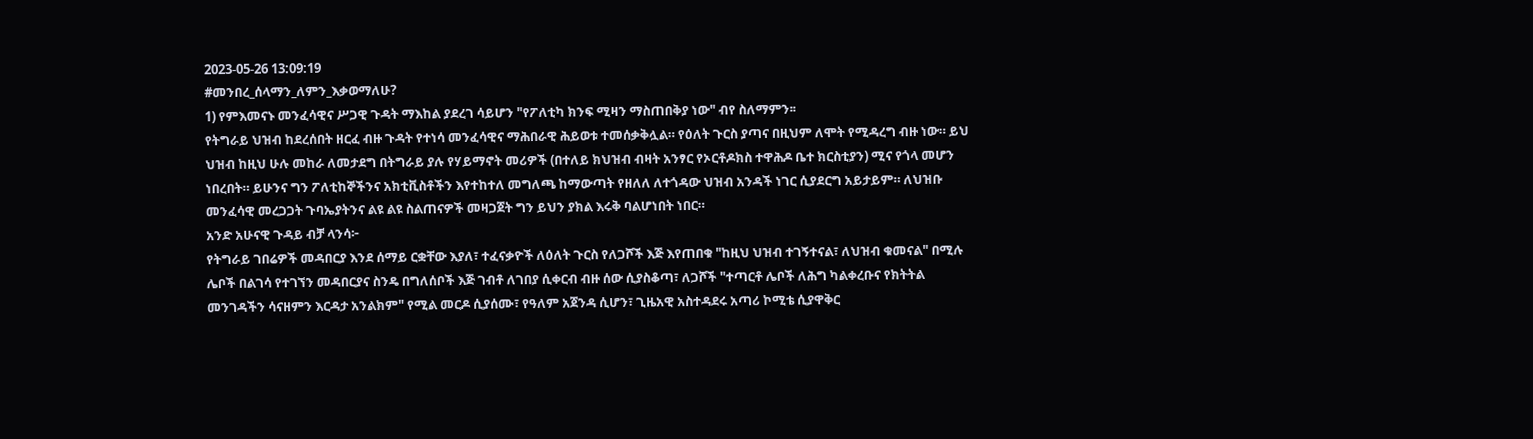2023-05-26 13:09:19
#መንበረ_ሰላማን_ለምን_እቃወማለሁ?
1) የምእመናኑ መንፈሳዊና ሥጋዊ ጉዳት ማእከል ያደረገ ሳይሆን "የፖለቲካ ክንፍ ሚዛን ማስጠበቅያ ነው" ብየ ስለማምን፡፡
የትግራይ ህዝብ ከደረሰበት ዘርፈ ብዙ ጉዳት የተነሳ መንፈሳዊና ማሕበራዊ ሕይወቱ ተመሰቃቅሏል። የዕለት ጉርስ ያጣና በዚህም ለሞት የሚዳረግ ብዙ ነው። ይህ ህዝብ ከዚህ ሁሉ መከራ ለመታደግ በትግራይ ያሉ የሃይማኖት መሪዎች (በተለይ ክህዝብ ብዛት አንፃር የኦርቶዶክስ ተዋሕዶ ቤተ ክርስቲያን) ሚና የጎላ መሆን ነበረበት። ይሁንና ግን ፖለቲከኞችንና አክቲቪስቶችን እየተከተለ መግለጫ ከማውጣት የዘለለ ለተጎዳው ህዝብ አንዳች ነገር ሲያደርግ አይታይም። ለህዝቡ መንፈሳዊ መረጋጋት ጉባኤያትንና ልዩ ልዩ ስልጠናዎች መዛጋጀት ግን ይህን ያክል እሩቅ ባልሆነበት ነበር።
አንድ አሁናዊ ጉዳይ ብቻ ላንሳ፦
የትግራይ ገበሬዎች መዳበርያ እንደ ሰማይ ርቋቸው እያለ፣ ተፈናቃዮች ለዕለት ጉርስ የለጋሾች እጅ እየጠበቁ "ከዚህ ህዝብ ተገኝተናል፣ ለህዝብ ቁመናል" በሚሉ ሌቦች በልገሳ የተገኘን መዳበርያና ስንዴ በግለሰቦች እጅ ገብቶ ለገበያ ሲቀርብ ብዙ ሰው ሲያስቆጣ፣ ለጋሾች "ተጣርቶ ሌቦች ለሕግ ካልቀረቡና የክትትል መንገዳችን ሳናዘምን እርዳታ አንልክም" የሚል መርዶ ሲያሰሙ፣ የዓለም አጀንዳ ሲሆን፣ ጊዜአዊ አስተዳደሩ አጣሪ ኮሚቴ ሲያዋቅር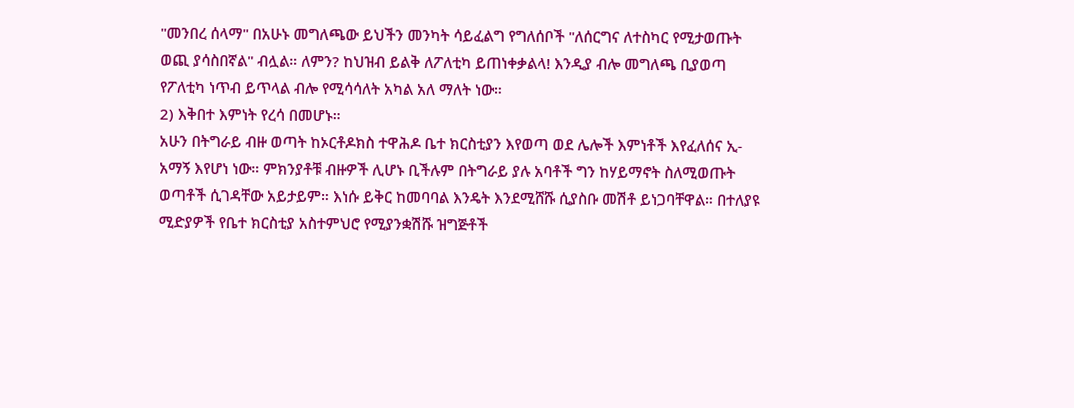"መንበረ ሰላማ" በአሁኑ መግለጫው ይህችን መንካት ሳይፈልግ የግለሰቦች "ለሰርግና ለተስካር የሚታወጡት ወጪ ያሳስበኛል" ብሏል። ለምን? ከህዝብ ይልቅ ለፖለቲካ ይጠነቀቃልላ! እንዲያ ብሎ መግለጫ ቢያወጣ የፖለቲካ ነጥብ ይጥላል ብሎ የሚሳሳለት አካል አለ ማለት ነው።
2) እቅበተ እምነት የረሳ በመሆኑ።
አሁን በትግራይ ብዙ ወጣት ከኦርቶዶክስ ተዋሕዶ ቤተ ክርስቲያን እየወጣ ወደ ሌሎች እምነቶች እየፈለሰና ኢ-አማኝ እየሆነ ነው። ምክንያቶቹ ብዙዎች ሊሆኑ ቢችሉም በትግራይ ያሉ አባቶች ግን ከሃይማኖት ስለሚወጡት ወጣቶች ሲገዳቸው አይታይም። እነሱ ይቅር ከመባባል እንዴት እንደሚሸሹ ሲያስቡ መሽቶ ይነጋባቸዋል። በተለያዩ ሚድያዎች የቤተ ክርስቲያ አስተምህሮ የሚያንቋሽሹ ዝግጅቶች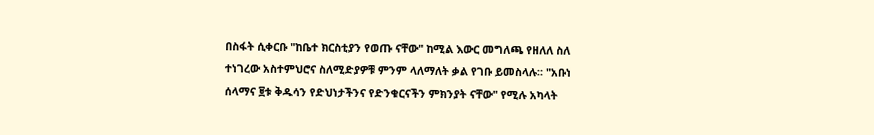በስፋት ሲቀርቡ "ከቤተ ክርስቲያን የወጡ ናቸው" ከሚል እውር መግለጫ የዘለለ ስለ ተነገረው አስተምህሮና ስለሚድያዎቹ ምንም ላለማለት ቃል የገቡ ይመስላሉ። "አቡነ ሰላማና ፱ቱ ቅዱሳን የድህነታችንና የድንቁርናችን ምክንያት ናቸው" የሚሉ አካላት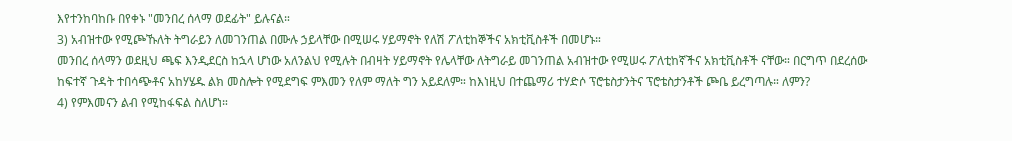እየተንከባከቡ በየቀኑ "መንበረ ሰላማ ወደፊት" ይሉናል።
3) አብዝተው የሚጮኹለት ትግራይን ለመገንጠል በሙሉ ኃይላቸው በሚሠሩ ሃይማኖት የለሽ ፖለቲከኞችና አክቲቪስቶች በመሆኑ።
መንበረ ሰላማን ወደዚህ ጫፍ እንዲደርስ ከኋላ ሆነው አለንልህ የሚሉት በብዛት ሃይማኖት የሌላቸው ለትግራይ መገንጠል አብዝተው የሚሠሩ ፖለቲከኛችና አክቲቪስቶች ናቸው። በርግጥ በደረሰው ከፍተኛ ጉዳት ተበሳጭቶና አከሃሄዱ ልክ መስሎት የሚደግፍ ምእመን የለም ማለት ግን አይደለም። ከእነዚህ በተጨማሪ ተሃድሶ ፕሮቴስታንትና ፕሮቴስታንቶች ጮቤ ይረግጣሉ። ለምን?
4) የምእመናን ልብ የሚከፋፍል ስለሆነ።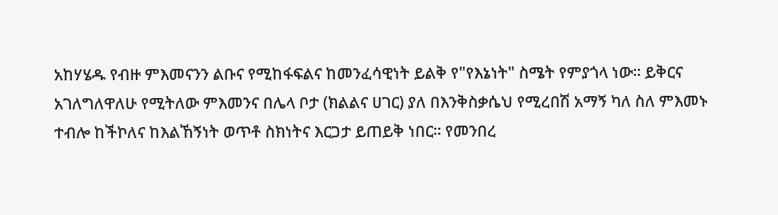አከሃሄዱ የብዙ ምእመናንን ልቡና የሚከፋፍልና ከመንፈሳዊነት ይልቅ የ"የእኔነት" ስሜት የምያጎላ ነው። ይቅርና አገለግለዋለሁ የሚትለው ምእመንና በሌላ ቦታ (ክልልና ሀገር) ያለ በእንቅስቃሴህ የሚረበሽ አማኝ ካለ ስለ ምእመኑ ተብሎ ከችኮለና ከእልኸኝነት ወጥቶ ስክነትና እርጋታ ይጠይቅ ነበር። የመንበረ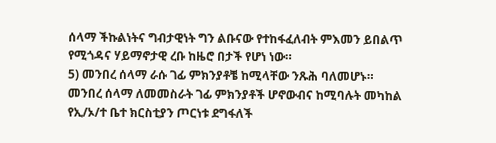ሰላማ ችኩልነትና ግብታዊነት ግን ልቡናው የተከፋፈለብት ምእመን ይበልጥ የሚጎዳና ሃይማኖታዊ ረቡ ከዜሮ በታች የሆነ ነው።
5) መንበረ ሰላማ ራሱ ገፊ ምክንያቶቼ ከሚላቸው ንጹሕ ባለመሆኑ።
መንበረ ሰላማ ለመመስራት ገፊ ምክንያቶች ሆኖውብና ከሚባሉት መካከል
የኢ/ኦ/ተ ቤተ ክርስቲያን ጦርነቱ ደግፋለች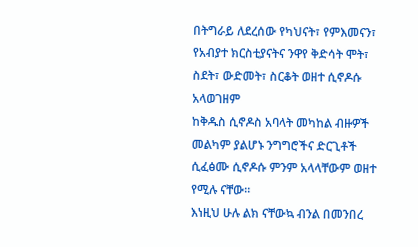በትግራይ ለደረሰው የካህናት፣ የምእመናን፣ የአብያተ ክርስቲያናትና ንዋየ ቅድሳት ሞት፣ ስደት፣ ውድመት፣ ስርቆት ወዘተ ሲኖዶሱ አላወገዘም
ከቅዱስ ሲኖዶስ አባላት መካከል ብዙዎች መልካም ያልሆኑ ንግግሮችና ድርጊቶች ሲፈፅሙ ሲኖዶሱ ምንም አላላቸውም ወዘተ የሚሉ ናቸው።
እነዚህ ሁሉ ልክ ናቸውኳ ብንል በመንበረ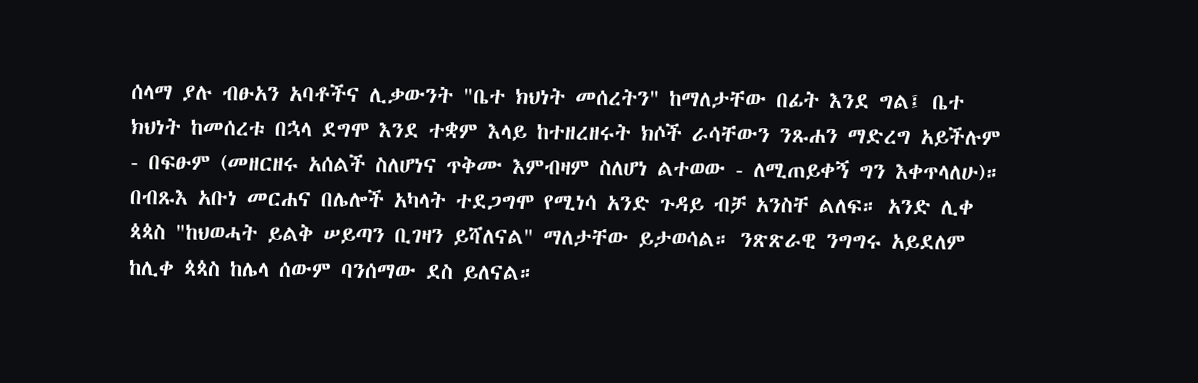ሰላማ ያሉ ብፁአን አባቶችና ሊቃውንት "ቤተ ክህነት መሰረትን" ከማለታቸው በፊት እንደ ግል፤ ቤተ ክህነት ከመሰረቱ በኋላ ደግሞ እንደ ተቋም እላይ ከተዘረዘሩት ክሶች ራሳቸውን ንጹሐን ማድረግ አይችሉም - በፍፁም (መዘርዘሩ አሰልች ስለሆነና ጥቅሙ እምብዛም ስለሆነ ልተወው - ለሚጠይቀኝ ግን እቀጥላለሁ)።
በብጹእ አቡነ መርሐና በሌሎች አካላት ተደጋግሞ የሚነሳ አንድ ጉዳይ ብቻ አንስቸ ልለፍ። አንድ ሊቀ ጳጳስ "ከህወሓት ይልቅ ሠይጣን ቢገዛን ይሻለናል" ማለታቸው ይታወሳል። ንጽጽራዊ ንግግሩ አይደለም ከሊቀ ጳጳስ ከሌላ ሰውም ባንሰማው ደስ ይለናል።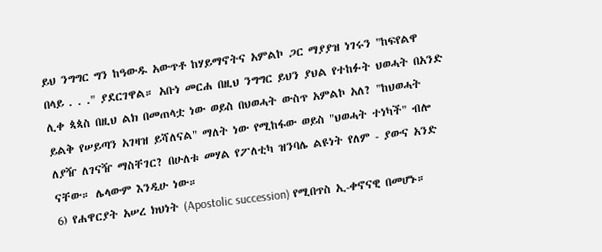ይህ ንግግር ግን ከዓውዱ አውጥቶ ከሃይማኖትና አምልኮ ጋር ማያያዝ ነገሩን "ከፍየልዋ በላይ . . ." ያደርገዋል። አቡነ መርሐ በዚህ ንግግር ይህን ያህል የተከፉት ህወሓት በአንድ ሊቀ ጳጳስ በዚህ ልክ በመጠላቷ ነው ወይስ በህወሓት ውስጥ አምልኮ አለ? "ከህወሓት ይልቅ የሠይጣን አገዛዝ ይሻለናል" ማለት ነው የሚከፋው ወይስ "ህወሓት ተነካች" ብሎ ለያዥ ለገናዥ ማስቸገር? በሁለቱ መሃል የፖለቲካ ዝንባሌ ልዩነት የለም - ያውና አንድ ናቸው። ሌላውም እንዲሁ ነው።
6) የሐዋርያት አሠረ ክህነት (Apostolic succession) የሚበጥስ ኢ-ቀኖናዊ በመሆኑ።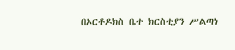በኦርቶዶክስ ቤተ ክርስቲያን ሥልጣነ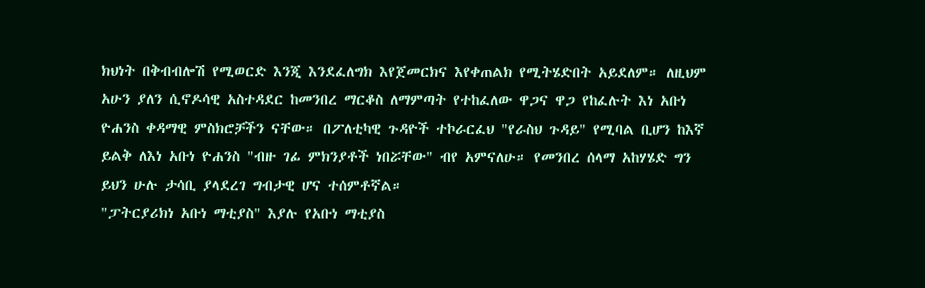ክህነት በቅብብሎሽ የሚወርድ እንጂ እንደፈለግክ እየጀመርክና እየቀጠልክ የሚትሄድበት አይደለም። ለዚህም አሁን ያለን ሲኖዶሳዊ አስተዳደር ከመንበረ ማርቆስ ለማምጣት የተከፈለው ዋጋና ዋጋ የከፈሉት እነ አቡነ ዮሐንስ ቀዳማዊ ምስክሮቻችን ናቸው። በፖለቲካዊ ጉዳዮች ተኮራርፈህ "የራስህ ጉዳይ" የሚባል ቢሆን ከእኛ ይልቅ ለእነ አቡነ ዮሐንስ "ብዙ ገፊ ምክንያቶች ነበሯቸው" ብየ አምናለሁ። የመንበረ ሰላማ አከሃሄድ ግን ይህን ሁሉ ታሳቢ ያላደረገ ግብታዊ ሆና ተሰምቶኛል።
"ፓትርያሪክነ አቡነ ማቲያስ" እያሉ የአቡነ ማቲያስ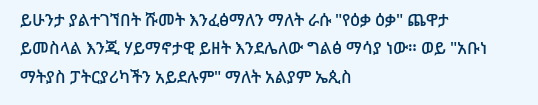ይሁንታ ያልተገኘበት ሹመት እንፈፅማለን ማለት ራሱ "የዕቃ ዕቃ" ጨዋታ ይመስላል እንጂ ሃይማኖታዊ ይዘት እንደሌለው ግልፅ ማሳያ ነው። ወይ "አቡነ ማትያስ ፓትርያሪካችን አይደሉም" ማለት አልያም ኤጲስ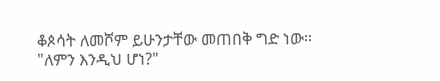ቆጶሳት ለመሾም ይሁንታቸው መጠበቅ ግድ ነው። "ለምን እንዲህ ሆነ?"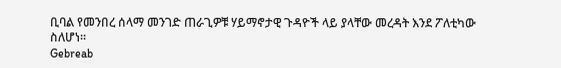ቢባል የመንበረ ሰላማ መንገድ ጠራጊዎቹ ሃይማኖታዊ ጉዳዮች ላይ ያላቸው መረዳት እንደ ፖለቲካው ስለሆነ።
Gebreab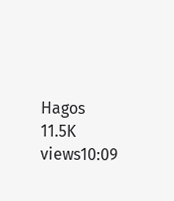Hagos
11.5K views10:09